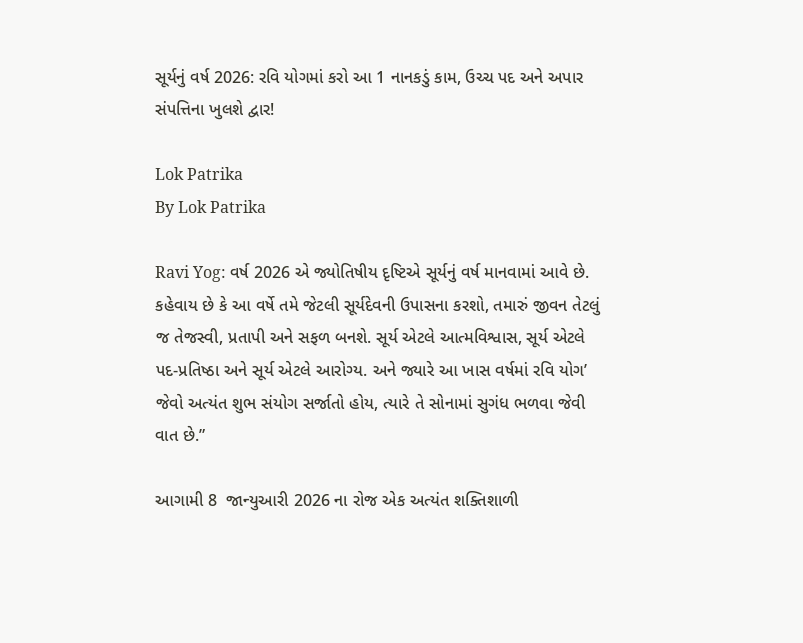સૂર્યનું વર્ષ 2026: રવિ યોગમાં કરો આ 1 નાનકડું કામ, ઉચ્ચ પદ અને અપાર સંપત્તિના ખુલશે દ્વાર!

Lok Patrika
By Lok Patrika

Ravi Yog: વર્ષ 2026 એ જ્યોતિષીય દૃષ્ટિએ સૂર્યનું વર્ષ માનવામાં આવે છે. કહેવાય છે કે આ વર્ષે તમે જેટલી સૂર્યદેવની ઉપાસના કરશો, તમારું જીવન તેટલું જ તેજસ્વી, પ્રતાપી અને સફળ બનશે. સૂર્ય એટલે આત્મવિશ્વાસ, સૂર્ય એટલે પદ-પ્રતિષ્ઠા અને સૂર્ય એટલે આરોગ્ય. અને જ્યારે આ ખાસ વર્ષમાં રવિ યોગ’ જેવો અત્યંત શુભ સંયોગ સર્જાતો હોય, ત્યારે તે સોનામાં સુગંધ ભળવા જેવી વાત છે.”

આગામી 8  જાન્યુઆરી 2026 ના રોજ એક અત્યંત શક્તિશાળી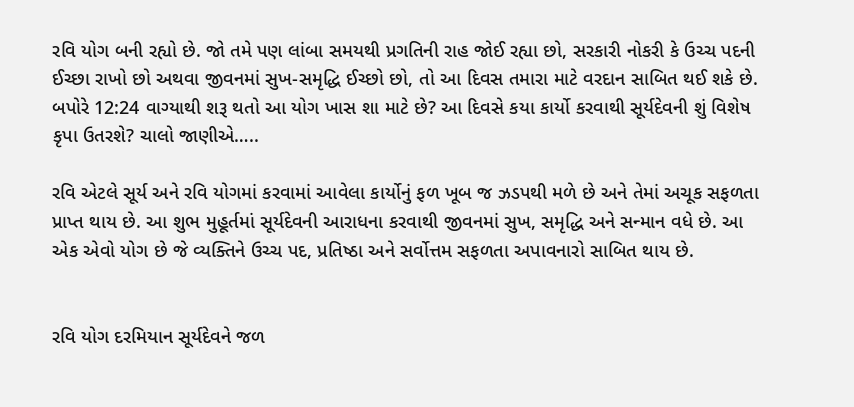રવિ યોગ બની રહ્યો છે. જો તમે પણ લાંબા સમયથી પ્રગતિની રાહ જોઈ રહ્યા છો, સરકારી નોકરી કે ઉચ્ચ પદની ઈચ્છા રાખો છો અથવા જીવનમાં સુખ-સમૃદ્ધિ ઈચ્છો છો, તો આ દિવસ તમારા માટે વરદાન સાબિત થઈ શકે છે. બપોરે 12:24 વાગ્યાથી શરૂ થતો આ યોગ ખાસ શા માટે છે? આ દિવસે કયા કાર્યો કરવાથી સૂર્યદેવની શું વિશેષ કૃપા ઉતરશે? ચાલો જાણીએ…..

રવિ એટલે સૂર્ય અને રવિ યોગમાં કરવામાં આવેલા કાર્યોનું ફળ ખૂબ જ ઝડપથી મળે છે અને તેમાં અચૂક સફળતા પ્રાપ્ત થાય છે. આ શુભ મુહૂર્તમાં સૂર્યદેવની આરાધના કરવાથી જીવનમાં સુખ, સમૃદ્ધિ અને સન્માન વધે છે. આ એક એવો યોગ છે જે વ્યક્તિને ઉચ્ચ પદ, પ્રતિષ્ઠા અને સર્વોત્તમ સફળતા અપાવનારો સાબિત થાય છે.


રવિ યોગ દરમિયાન સૂર્યદેવને જળ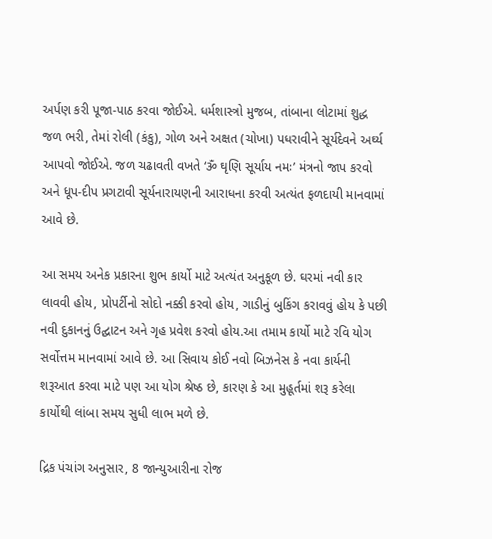અર્પણ કરી પૂજા-પાઠ કરવા જોઈએ. ધર્મશાસ્ત્રો મુજબ, તાંબાના લોટામાં શુદ્ધ જળ ભરી, તેમાં રોલી (કંકુ), ગોળ અને અક્ષત (ચોખા) પધરાવીને સૂર્યદેવને અર્ઘ્ય આપવો જોઈએ. જળ ચઢાવતી વખતે ‘ૐ ઘૃણિ સૂર્યાય નમઃ’ મંત્રનો જાપ કરવો અને ધૂપ-દીપ પ્રગટાવી સૂર્યનારાયણની આરાધના કરવી અત્યંત ફળદાયી માનવામાં આવે છે.

આ સમય અનેક પ્રકારના શુભ કાર્યો માટે અત્યંત અનુકૂળ છે. ઘરમાં નવી કાર લાવવી હોય, પ્રોપર્ટીનો સોદો નક્કી કરવો હોય, ગાડીનું બુકિંગ કરાવવું હોય કે પછી નવી દુકાનનું ઉદ્ઘાટન અને ગૃહ પ્રવેશ કરવો હોય.આ તમામ કાર્યો માટે રવિ યોગ સર્વોત્તમ માનવામાં આવે છે. આ સિવાય કોઈ નવો બિઝનેસ કે નવા કાર્યની શરૂઆત કરવા માટે પણ આ યોગ શ્રેષ્ઠ છે, કારણ કે આ મુહૂર્તમાં શરૂ કરેલા કાર્યોથી લાંબા સમય સુધી લાભ મળે છે.

દ્રિક પંચાંગ અનુસાર, 8 જાન્યુઆરીના રોજ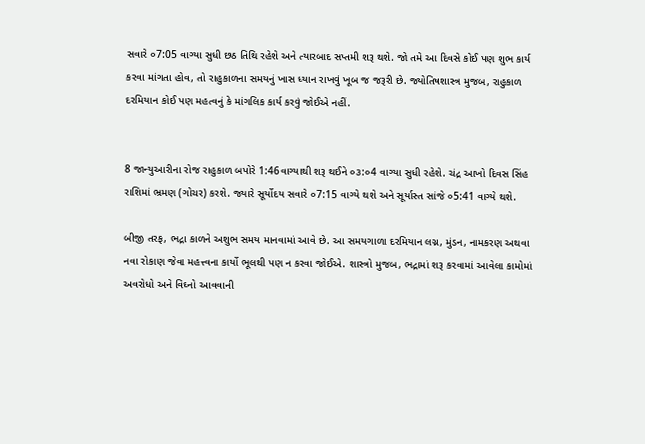સવારે ૦7:05 વાગ્યા સુધી છઠ તિથિ રહેશે અને ત્યારબાદ સપ્તમી શરૂ થશે. જો તમે આ દિવસે કોઈ પણ શુભ કાર્ય કરવા માંગતા હોવ, તો રાહુકાળના સમયનું ખાસ ધ્યાન રાખવું ખૂબ જ જરૂરી છે. જ્યોતિષશાસ્ત્ર મુજબ, રાહુકાળ દરમિયાન કોઈ પણ મહત્વનું કે માંગલિક કાર્ય કરવું જોઈએ નહીં.


8 જાન્યુઆરીના રોજ રાહુકાળ બપોરે 1:46વાગ્યાથી શરૂ થઈને ૦૩:૦4 વાગ્યા સુધી રહેશે. ચંદ્ર આખો દિવસ સિંહ રાશિમાં ભ્રમણ (ગોચર) કરશે. જ્યારે સૂર્યોદય સવારે ૦7:15 વાગ્યે થશે અને સૂર્યાસ્ત સાંજે ૦5:41 વાગ્યે થશે.

બીજી તરફ, ભદ્રા કાળને અશુભ સમય માનવામાં આવે છે. આ સમયગાળા દરમિયાન લગ્ન, મુંડન, નામકરણ અથવા નવા રોકાણ જેવા મહત્ત્વના કાર્યો ભૂલથી પણ ન કરવા જોઈએ. શાસ્ત્રો મુજબ, ભદ્રામાં શરૂ કરવામાં આવેલા કામોમાં અવરોધો અને વિઘ્નો આવવાની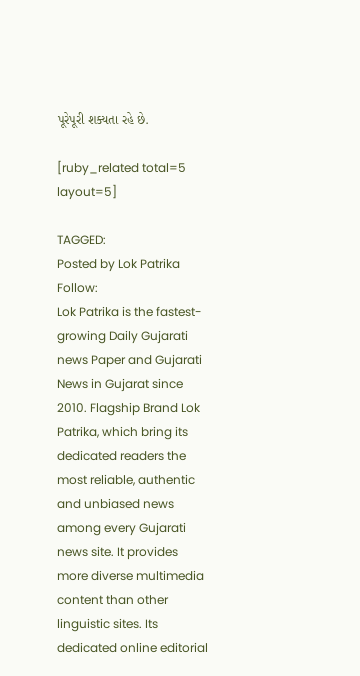પૂરેપૂરી શક્યતા રહે છે.

[ruby_related total=5 layout=5]

TAGGED:
Posted by Lok Patrika
Follow:
Lok Patrika is the fastest-growing Daily Gujarati news Paper and Gujarati News in Gujarat since 2010. Flagship Brand Lok Patrika, which bring its dedicated readers the most reliable, authentic and unbiased news among every Gujarati news site. It provides more diverse multimedia content than other linguistic sites. Its dedicated online editorial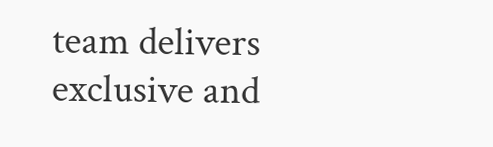team delivers exclusive and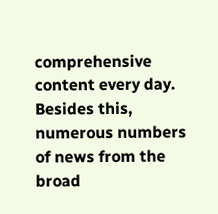comprehensive content every day. Besides this, numerous numbers of news from the broad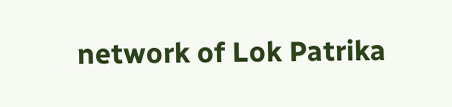network of Lok Patrika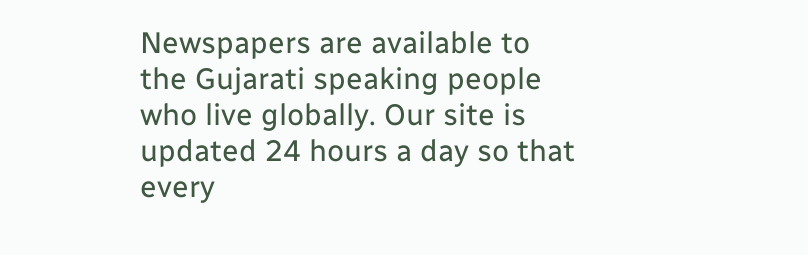Newspapers are available to the Gujarati speaking people who live globally. Our site is updated 24 hours a day so that every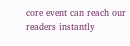core event can reach our readers instantly